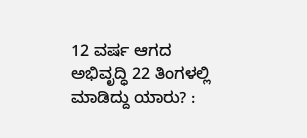12 ವರ್ಷ ಆಗದ ಅಭಿವೃದ್ಧಿ 22 ತಿಂಗಳಲ್ಲಿ ಮಾಡಿದ್ದು ಯಾರು? :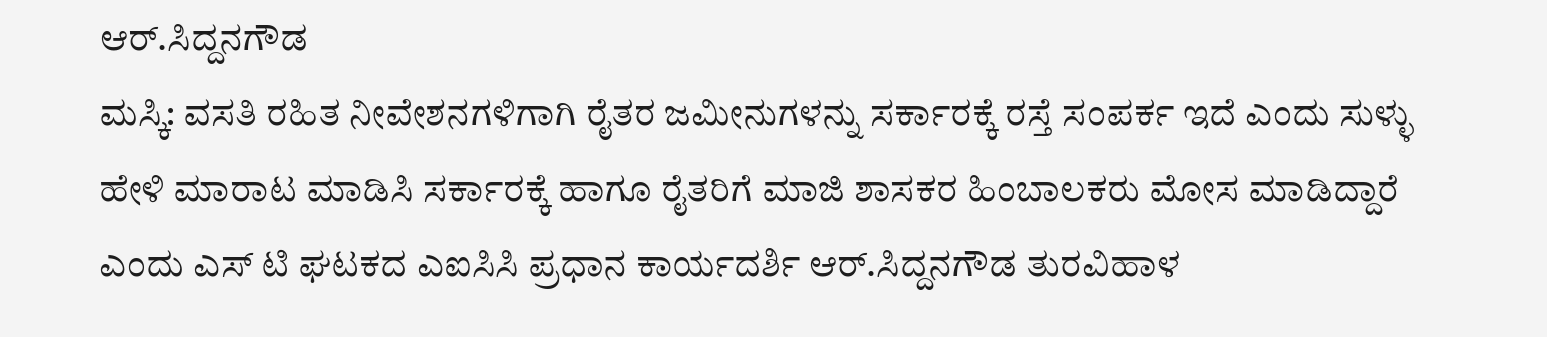ಆರ್.ಸಿದ್ದನಗೌಡ
ಮಸ್ಕಿ: ವಸತಿ ರಹಿತ ನೀವೇಶನಗಳಿಗಾಗಿ ರೈತರ ಜಮೀನುಗಳನ್ನು ಸರ್ಕಾರಕ್ಕೆ ರಸ್ತೆ ಸಂಪರ್ಕ ಇದೆ ಎಂದು ಸುಳ್ಳು ಹೇಳಿ ಮಾರಾಟ ಮಾಡಿಸಿ ಸರ್ಕಾರಕ್ಕೆ ಹಾಗೂ ರೈತರಿಗೆ ಮಾಜಿ ಶಾಸಕರ ಹಿಂಬಾಲಕರು ಮೋಸ ಮಾಡಿದ್ದಾರೆ ಎಂದು ಎಸ್ ಟಿ ಘಟಕದ ಎಐಸಿಸಿ ಪ್ರಧಾನ ಕಾರ್ಯದರ್ಶಿ ಆರ್.ಸಿದ್ದನಗೌಡ ತುರವಿಹಾಳ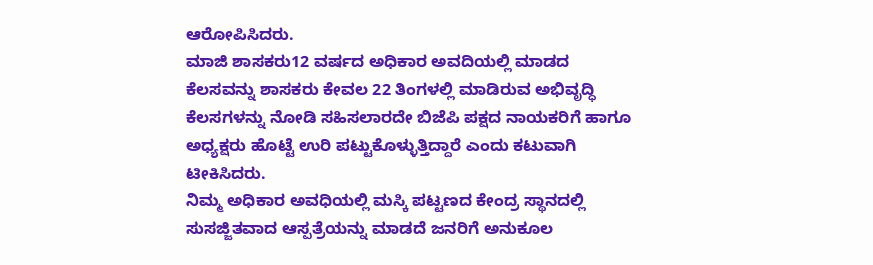ಆರೋಪಿಸಿದರು.
ಮಾಜಿ ಶಾಸಕರು12 ವರ್ಷದ ಅಧಿಕಾರ ಅವದಿಯಲ್ಲಿ ಮಾಡದ ಕೆಲಸವನ್ನು ಶಾಸಕರು ಕೇವಲ 22 ತಿಂಗಳಲ್ಲಿ ಮಾಡಿರುವ ಅಭಿವೃದ್ಧಿ ಕೆಲಸಗಳನ್ನು ನೋಡಿ ಸಹಿಸಲಾರದೇ ಬಿಜೆಪಿ ಪಕ್ಷದ ನಾಯಕರಿಗೆ ಹಾಗೂ ಅಧ್ಯಕ್ಷರು ಹೊಟ್ಟೆ ಉರಿ ಪಟ್ಟುಕೊಳ್ಳುತ್ತಿದ್ದಾರೆ ಎಂದು ಕಟುವಾಗಿ ಟೀಕಿಸಿದರು.
ನಿಮ್ಮ ಅಧಿಕಾರ ಅವಧಿಯಲ್ಲಿ ಮಸ್ಕಿ ಪಟ್ಟಣದ ಕೇಂದ್ರ ಸ್ಥಾನದಲ್ಲಿ ಸುಸಜ್ಜಿತವಾದ ಆಸ್ಪತ್ರೆಯನ್ನು ಮಾಡದೆ ಜನರಿಗೆ ಅನುಕೂಲ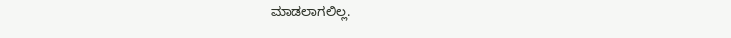ಮಾಡಲಾಗಲಿಲ್ಲ.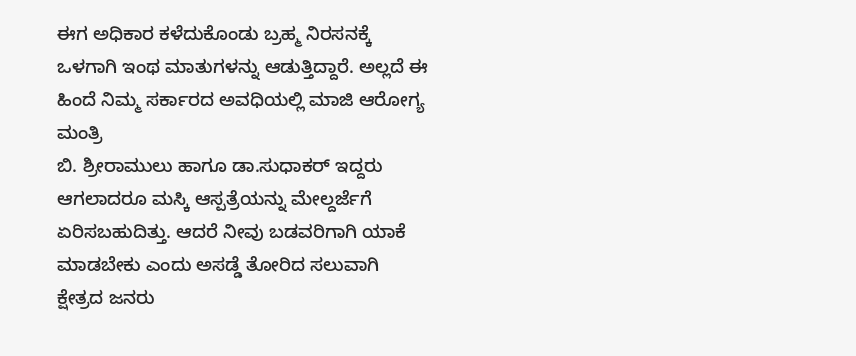ಈಗ ಅಧಿಕಾರ ಕಳೆದುಕೊಂಡು ಬ್ರಹ್ಮ ನಿರಸನಕ್ಕೆ ಒಳಗಾಗಿ ಇಂಥ ಮಾತುಗಳನ್ನು ಆಡುತ್ತಿದ್ದಾರೆ. ಅಲ್ಲದೆ ಈ ಹಿಂದೆ ನಿಮ್ಮ ಸರ್ಕಾರದ ಅವಧಿಯಲ್ಲಿ ಮಾಜಿ ಆರೋಗ್ಯ ಮಂತ್ರಿ
ಬಿ. ಶ್ರೀರಾಮುಲು ಹಾಗೂ ಡಾ.ಸುಧಾಕರ್ ಇದ್ದರು ಆಗಲಾದರೂ ಮಸ್ಕಿ ಆಸ್ಪತ್ರೆಯನ್ನು ಮೇಲ್ದರ್ಜೆಗೆ ಏರಿಸಬಹುದಿತ್ತು. ಆದರೆ ನೀವು ಬಡವರಿಗಾಗಿ ಯಾಕೆ ಮಾಡಬೇಕು ಎಂದು ಅಸಡ್ಡೆ ತೋರಿದ ಸಲುವಾಗಿ ಕ್ಷೇತ್ರದ ಜನರು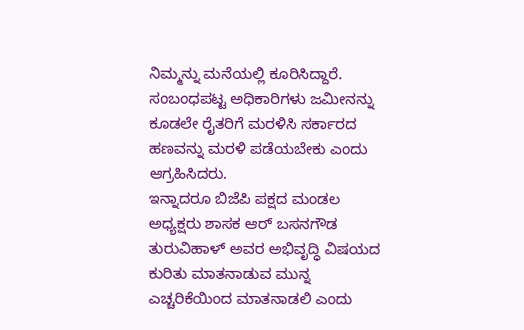ನಿಮ್ಮನ್ನು ಮನೆಯಲ್ಲಿ ಕೂರಿಸಿದ್ದಾರೆ.
ಸಂಬಂಧಪಟ್ಟ ಅಧಿಕಾರಿಗಳು ಜಮೀನನ್ನು ಕೂಡಲೇ ರೈತರಿಗೆ ಮರಳಿಸಿ ಸರ್ಕಾರದ ಹಣವನ್ನು ಮರಳಿ ಪಡೆಯಬೇಕು ಎಂದು ಆಗ್ರಹಿಸಿದರು.
ಇನ್ನಾದರೂ ಬಿಜೆಪಿ ಪಕ್ಷದ ಮಂಡಲ ಅಧ್ಯಕ್ಷರು ಶಾಸಕ ಆರ್ ಬಸನಗೌಡ ತುರುವಿಹಾಳ್ ಅವರ ಅಭಿವೃದ್ಧಿ ವಿಷಯದ ಕುರಿತು ಮಾತನಾಡುವ ಮುನ್ನ ಎಚ್ಚರಿಕೆಯಿಂದ ಮಾತನಾಡಲಿ ಎಂದು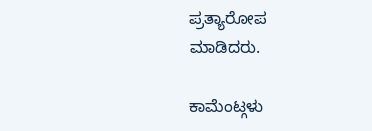ಪ್ರತ್ಯಾರೋಪ ಮಾಡಿದರು.

ಕಾಮೆಂಟ್ಗಳು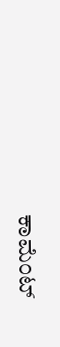ಕಾಮೆಂಟ್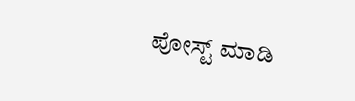ಪೋಸ್ಟ್ ಮಾಡಿ